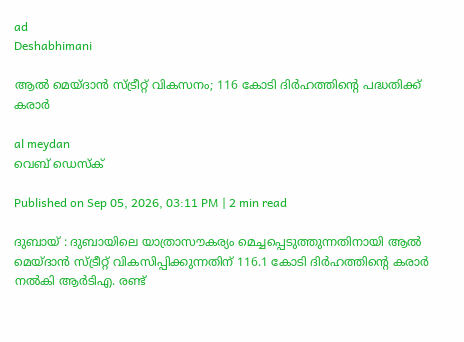ad
Deshabhimani

ആൽ മെയ്ദാൻ സ്ട്രീറ്റ് വികസനം; 116 കോടി ദിർഹത്തിന്റെ പദ്ധതിക്ക് കരാർ

al meydan
വെബ് ഡെസ്ക്

Published on Sep 05, 2026, 03:11 PM | 2 min read

ദുബായ് : ദുബായിലെ യാത്രാസൗകര്യം മെച്ചപ്പെടുത്തുന്നതിനായി ആൽ മെയ്ദാൻ സ്ട്രീറ്റ് വികസിപ്പിക്കുന്നതിന് 116.1 കോടി ദിർഹത്തിന്റെ കരാർ നൽകി ആർടിഎ. രണ്ട്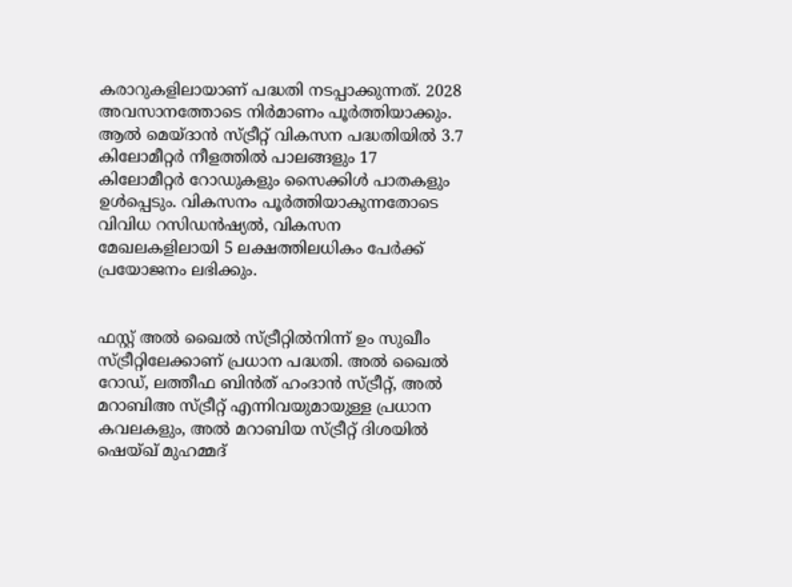കരാറുകളിലായാണ് പദ്ധതി നടപ്പാക്കുന്നത്. 2028 അവസാനത്തോടെ നിർമാണം പൂർത്തിയാക്കും. ആൽ മെയ്ദാൻ സ്ട്രീറ്റ് വികസന പദ്ധതിയിൽ 3.7 കിലോമീറ്റർ നീളത്തിൽ പാലങ്ങളും 17 കിലോമീറ്റർ റോഡുകളും സൈക്കിൾ പാതകളും ഉൾപ്പെടും. വികസനം പൂർത്തിയാകുന്നതോടെ വിവിധ റസിഡൻഷ്യൽ, വികസന മേഖലകളിലായി 5 ലക്ഷത്തിലധികം പേർക്ക് പ്രയോജനം ലഭിക്കും.


ഫസ്റ്റ് അൽ ഖൈൽ സ്ട്രീറ്റിൽനിന്ന് ഉം സുഖീം സ്ട്രീറ്റിലേക്കാണ് പ്രധാന പദ്ധതി. അൽ ഖൈൽ റോഡ്, ലത്തീഫ ബിൻത് ഹംദാൻ സ്ട്രീറ്റ്, അൽ മറാബിഅ സ്ട്രീറ്റ് എന്നിവയുമായുള്ള പ്രധാന കവലകളും, അൽ മറാബിയ സ്ട്രീറ്റ് ദിശയിൽ ഷെയ്ഖ് മുഹമ്മദ്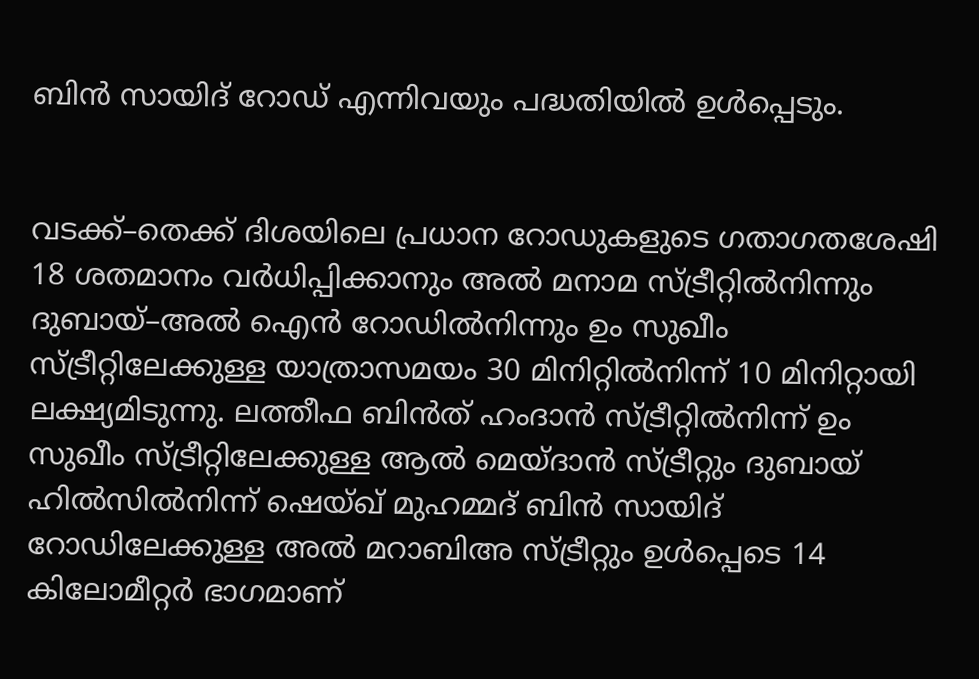ബിൻ സായിദ് റോഡ്‌ എന്നിവയും പദ്ധതിയിൽ ഉൾപ്പെടും.


വടക്ക്–തെക്ക് ദിശയിലെ പ്രധാന റോഡുകളുടെ ഗതാഗതശേഷി 18 ശതമാനം വർധിപ്പിക്കാനും അൽ മനാമ സ്ട്രീറ്റിൽനിന്നും ദുബായ്–അൽ ഐൻ റോഡിൽനിന്നും ഉം സുഖീം സ്ട്രീറ്റിലേക്കുള്ള യാത്രാസമയം 30 മിനിറ്റിൽനിന്ന് 10 മിനിറ്റായി ലക്ഷ്യമിടുന്നു. ലത്തീഫ ബിൻത് ഹംദാൻ സ്ട്രീറ്റിൽനിന്ന് ഉം സുഖീം സ്ട്രീറ്റിലേക്കുള്ള ആൽ മെയ്ദാൻ സ്ട്രീറ്റും ദുബായ് ഹിൽസിൽനിന്ന് ഷെയ്ഖ് മുഹമ്മദ് ബിൻ സായിദ് റോഡിലേക്കുള്ള അൽ മറാബിഅ സ്ട്രീറ്റും ഉൾപ്പെടെ 14 കിലോമീറ്റർ ഭാഗമാണ്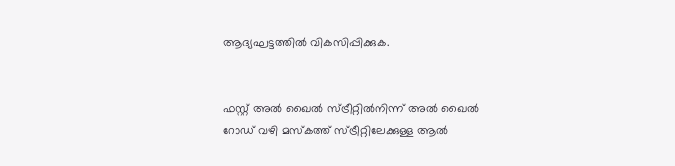ആദ്യഘട്ടത്തിൽ വികസിപ്പിക്കുക.


ഫസ്റ്റ് അൽ ഖൈൽ സ്ട്രീറ്റിൽനിന്ന് അൽ ഖൈൽ റോഡ് വഴി മസ്കത്ത് സ്ട്രീറ്റിലേക്കുള്ള ആൽ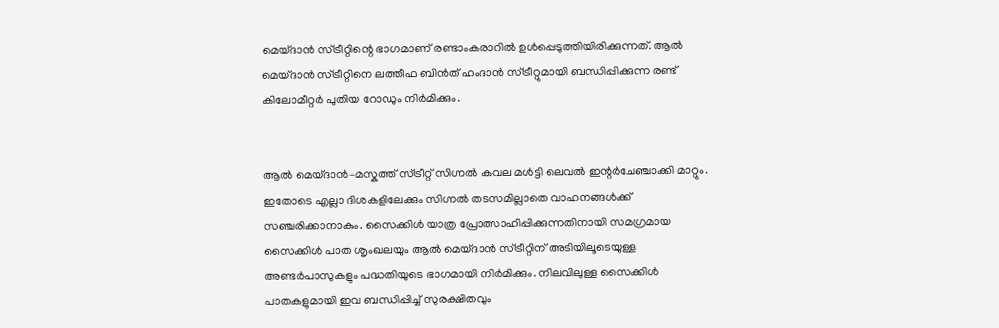മെയ്ദാൻ സ്ട്രീറ്റിന്റെ ഭാഗമാണ് രണ്ടാംകരാറിൽ ഉൾപ്പെടുത്തിയിരിക്കുന്നത്. ആൽ മെയ്ദാൻ സ്ട്രീറ്റിനെ ലത്തീഫ ബിൻത് ഹംദാൻ സ്ട്രീറ്റുമായി ബന്ധിപ്പിക്കുന്ന രണ്ട് കിലോമീറ്റർ പുതിയ റോഡും നിർമിക്കും.


ആൽ മെയ്ദാൻ–മസ്കത്ത് സ്ട്രീറ്റ് സിഗ്നൽ കവല മൾട്ടി ലെവൽ ഇന്റർചേഞ്ചാക്കി മാറ്റും. ഇതോടെ എല്ലാ ദിശകളിലേക്കും സിഗ്നൽ തടസമില്ലാതെ വാഹനങ്ങൾക്ക് സഞ്ചരിക്കാനാകും. സൈക്കിൾ യാത്ര പ്രോത്സാഹിപ്പിക്കുന്നതിനായി സമഗ്രമായ സൈക്കിൾ പാത ശൃംഖലയും ആൽ മെയ്ദാൻ സ്ട്രീറ്റിന് അടിയിലൂടെയുള്ള അണ്ടർപാസുകളും പദ്ധതിയുടെ ഭാഗമായി നിർമിക്കും. നിലവിലുള്ള സൈക്കിൾ പാതകളുമായി ഇവ ബന്ധിപ്പിച്ച് സുരക്ഷിതവും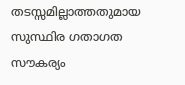തടസ്സമില്ലാത്തതുമായ സുസ്ഥിര ഗതാഗത സൗകര്യം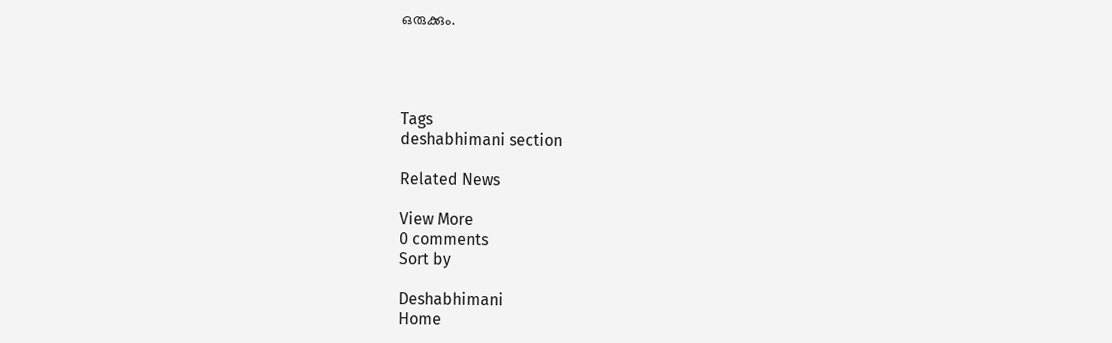ഒരുക്കും.




Tags
deshabhimani section

Related News

View More
0 comments
Sort by

Deshabhimani
Home